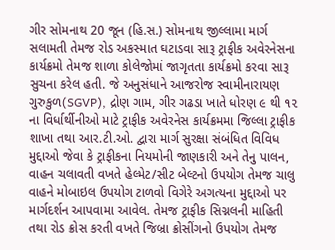ગીર સોમનાથ 20 જૂન (હિ.સ.) સોમનાથ જીલ્લામા માર્ગ સલામતી તેમજ રોડ અકસ્માત ઘટાડવા સારૂ ટ્રાફીક અવેરનેસના કાર્યક્રમો તેમજ શાળા કોલેજોમાં જાગૃતતા કાર્યક્રમો કરવા સારૂ સુચના કરેલ હતી. જે અનુસંધાને આજરોજ સ્વામીનારાયણ ગુરુકુળ(SGVP), દ્રોણ ગામ, ગીર ગઢડા ખાતે ધોરણ ૯ થી ૧૨ ના વિર્ધાર્થીનીઓ માટે ટ્રાફીક અવેરનેસ કાર્યક્રમમા જિલ્લા ટ્રાફીક શાખા તથા આર.ટી.ઓ. દ્વારા માર્ગ સુરક્ષા સંબંધિત વિવિધ મુદ્દાઓ જેવા કે ટ્રાફીકના નિયમોની જાણકારી અને તેનુ પાલન, વાહન ચલાવતી વખતે હેલ્મેટ/સીટ બેલ્ટનો ઉપયોગ તેમજ ચાલુ વાહને મોબાઇલ ઉપયોગ ટાળવો વિગેરે અગત્યના મુદ્દાઓ પર માર્ગદર્શન આપવામા આવેલ. તેમજ ટ્રાફીક સિગ્નલની માહિતી તથા રોડ ક્રોસ કરતી વખતે જિબ્રા ક્રોસીંગનો ઉપયોગ તેમજ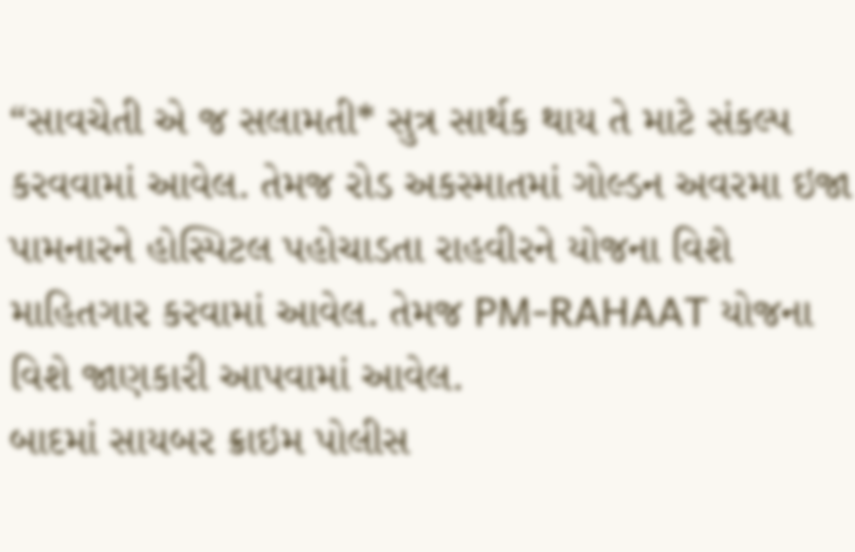“સાવચેતી એ જ સલામતી* સુત્ર સાર્થક થાય તે માટે સંકલ્પ કરવવામાં આવેલ. તેમજ રોડ અકસ્માતમાં ગોલ્ડન અવરમા ઇજા પામનારને હોસ્પિટલ પહોચાડતા રાહવીરને યોજના વિશે માહિતગાર કરવામાં આવેલ. તેમજ PM-RAHAAT યોજના વિશે જાણકારી આપવામાં આવેલ.
બાદમાં સાયબર ક્રાઇમ પોલીસ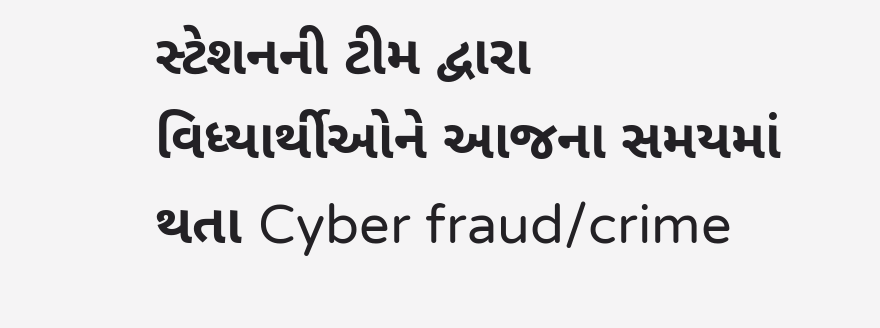સ્ટેશનની ટીમ દ્વારા વિધ્યાર્થીઓને આજના સમયમાં થતા Cyber fraud/crime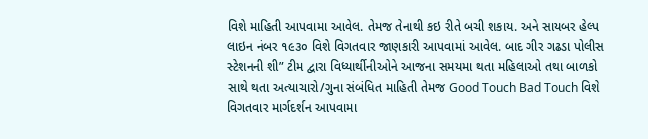વિશે માહિતી આપવામા આવેલ. તેમજ તેનાથી કઇ રીતે બચી શકાય. અને સાયબર હેલ્પ લાઇન નંબર ૧૯૩૦ વિશે વિગતવાર જાણકારી આપવામાં આવેલ. બાદ ગીર ગઢડા પોલીસ સ્ટેશનની શી” ટીમ દ્વારા વિધ્યાર્થીનીઓને આજના સમયમા થતા મહિલાઓ તથા બાળકો સાથે થતા અત્યાચારો/ગુના સંબંધિત માહિતી તેમજ Good Touch Bad Touch વિશે વિગતવાર માર્ગદર્શન આપવામા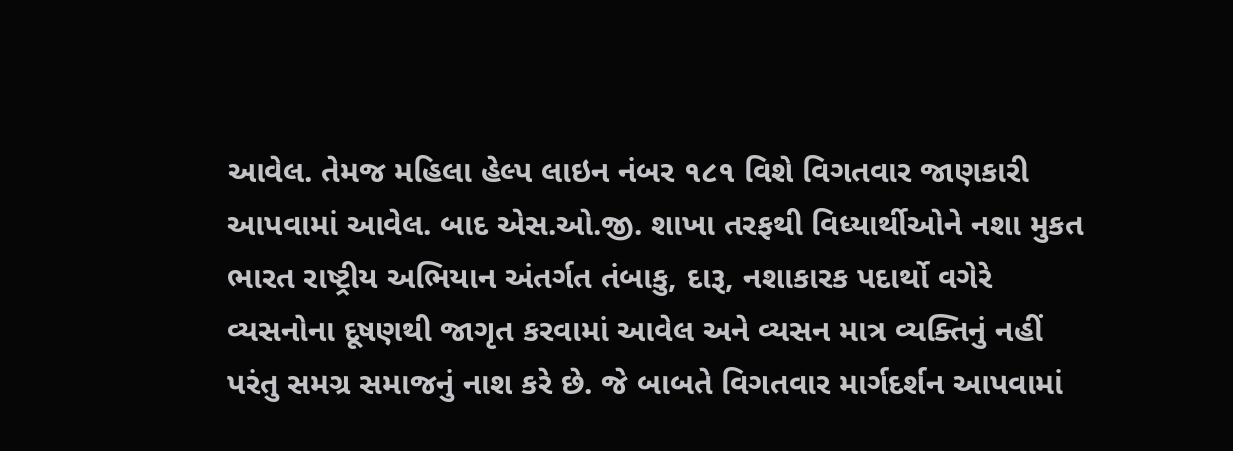આવેલ. તેમજ મહિલા હેલ્પ લાઇન નંબર ૧૮૧ વિશે વિગતવાર જાણકારી આપવામાં આવેલ. બાદ એસ.ઓ.જી. શાખા તરફથી વિધ્યાર્થીઓને નશા મુકત ભારત રાષ્ટ્રીય અભિયાન અંતર્ગત તંબાકુ, દારૂ, નશાકારક પદાર્થો વગેરે વ્યસનોના દૂષણથી જાગૃત કરવામાં આવેલ અને વ્યસન માત્ર વ્યક્તિનું નહીં પરંતુ સમગ્ર સમાજનું નાશ કરે છે. જે બાબતે વિગતવાર માર્ગદર્શન આપવામાં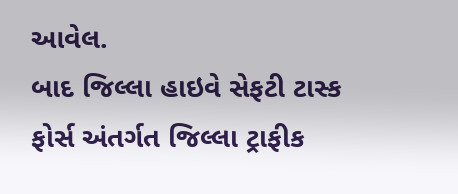આવેલ.
બાદ જિલ્લા હાઇવે સેફટી ટાસ્ક ફોર્સ અંતર્ગત જિલ્લા ટ્રાફીક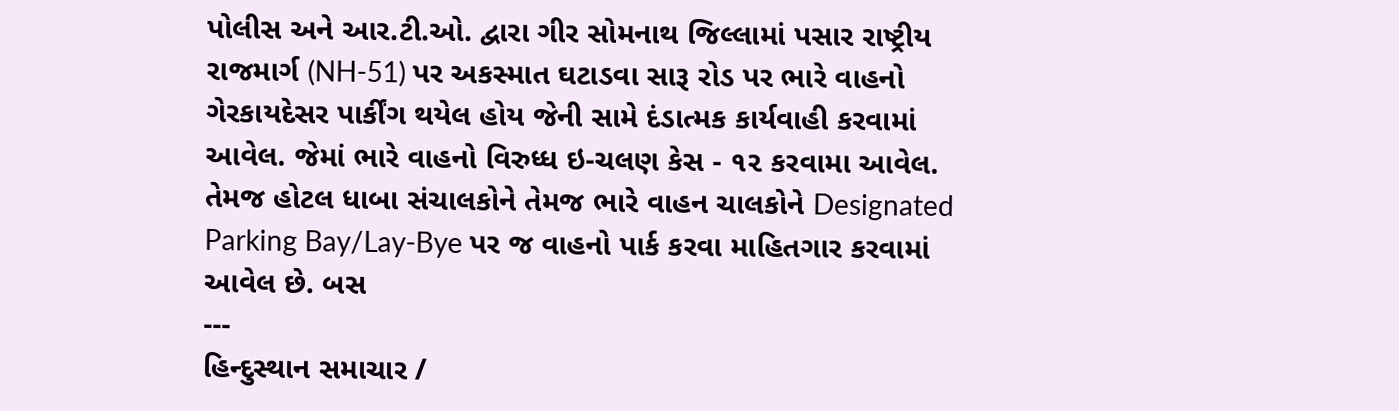પોલીસ અને આર.ટી.ઓ. દ્વારા ગીર સોમનાથ જિલ્લામાં પસાર રાષ્ટ્રીય રાજમાર્ગ (NH-51) પર અકસ્માત ઘટાડવા સારૂ રોડ પર ભારે વાહનો ગેરકાયદેસર પાર્કીંગ થયેલ હોય જેની સામે દંડાત્મક કાર્યવાહી કરવામાં આવેલ. જેમાં ભારે વાહનો વિરુધ્ધ ઇ-ચલણ કેસ - ૧૨ કરવામા આવેલ. તેમજ હોટલ ધાબા સંચાલકોને તેમજ ભારે વાહન ચાલકોને Designated Parking Bay/Lay-Bye પર જ વાહનો પાર્ક કરવા માહિતગાર કરવામાં આવેલ છે. બસ
---
હિન્દુસ્થાન સમાચાર /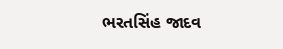ભરતસિંહ જાદવ